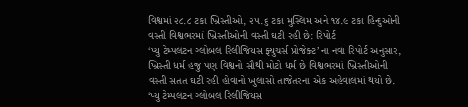વિશ્વમાં ૨૮.૮ ટકા ખ્રિસ્તીઓ, ૨૫.૬ ટકા મુસ્લિમ અને ૧૪.૯ ટકા હિન્દુઓની વસ્તી વિશ્વભરમાં ખ્રિસ્તીઓની વસ્તી ઘટી રહી છે: રિપોર્ટ
‘પ્યુ ટેમ્પલટન ગ્લોબલ રિલીજિયસ ફ્યુચર્સ પ્રોજેક્ટ’ના નવા રિપોર્ટ અનુસાર, ખ્રિસ્તી ધર્મ હજુ પણ વિશ્વનો સૌથી મોટો ધર્મ છે વિશ્વભરમાં ખ્રિસ્તીઓની વસ્તી સતત ઘટી રહી હોવાનો ખુલાસો તાજેતરના એક અહેવાલમાં થયો છે. ‘પ્યુ ટેમ્પલટન ગ્લોબલ રિલીજિયસ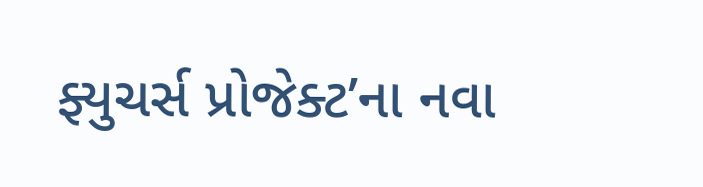ફ્યુચર્સ પ્રોજેક્ટ’ના નવા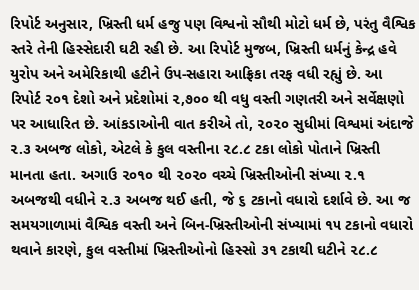રિપોર્ટ અનુસાર, ખ્રિસ્તી ધર્મ હજુ પણ વિશ્વનો સૌથી મોટો ધર્મ છે, પરંતુ વૈશ્વિક સ્તરે તેની હિસ્સેદારી ઘટી રહી છે. આ રિપોર્ટ મુજબ, ખ્રિસ્તી ધર્મનું કેન્દ્ર હવે યુરોપ અને અમેરિકાથી હટીને ઉપ-સહારા આફ્રિકા તરફ વધી રહ્યું છે. આ રિપોર્ટ ૨૦૧ દેશો અને પ્રદેશોમાં ૨,૭૦૦ થી વધુ વસ્તી ગણતરી અને સર્વેક્ષણો પર આધારિત છે. આંકડાઓની વાત કરીએ તો, ૨૦૨૦ સુધીમાં વિશ્વમાં અંદાજે ૨.૩ અબજ લોકો, એટલે કે કુલ વસ્તીના ૨૮.૮ ટકા લોકો પોતાને ખ્રિસ્તી માનતા હતા. અગાઉ ૨૦૧૦ થી ૨૦૨૦ વચ્ચે ખ્રિસ્તીઓની સંખ્યા ૨.૧ અબજથી વધીને ૨.૩ અબજ થઈ હતી, જે ૬ ટકાનો વધારો દર્શાવે છે. આ જ સમયગાળામાં વૈશ્વિક વસ્તી અને બિન-ખ્રિસ્તીઓની સંખ્યામાં ૧૫ ટકાનો વધારો થવાને કારણે, કુલ વસ્તીમાં ખ્રિસ્તીઓનો હિસ્સો ૩૧ ટકાથી ઘટીને ૨૮.૮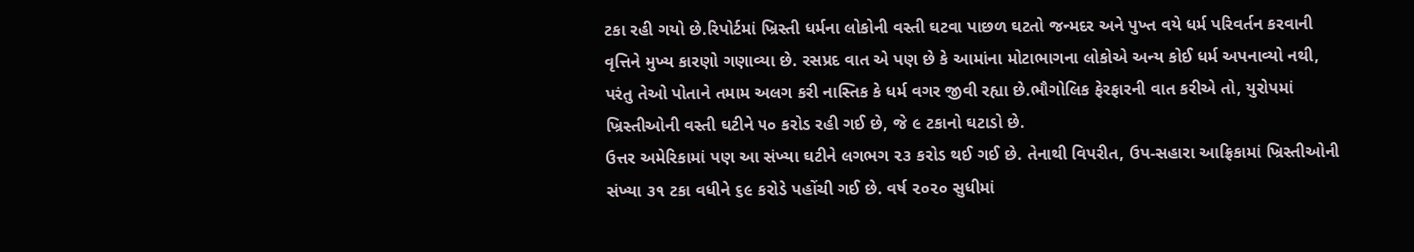ટકા રહી ગયો છે.રિપોર્ટમાં ખ્રિસ્તી ધર્મના લોકોની વસ્તી ઘટવા પાછળ ઘટતો જન્મદર અને પુખ્ત વયે ધર્મ પરિવર્તન કરવાની વૃત્તિને મુખ્ય કારણો ગણાવ્યા છે. રસપ્રદ વાત એ પણ છે કે આમાંના મોટાભાગના લોકોએ અન્ય કોઈ ધર્મ અપનાવ્યો નથી, પરંતુ તેઓ પોતાને તમામ અલગ કરી નાસ્તિક કે ધર્મ વગર જીવી રહ્યા છે.ભૌગોલિક ફેરફારની વાત કરીએ તો, યુરોપમાં ખ્રિસ્તીઓની વસ્તી ઘટીને ૫૦ કરોડ રહી ગઈ છે, જે ૯ ટકાનો ઘટાડો છે.
ઉત્તર અમેરિકામાં પણ આ સંખ્યા ઘટીને લગભગ ૨૩ કરોડ થઈ ગઈ છે. તેનાથી વિપરીત, ઉપ-સહારા આફ્રિકામાં ખ્રિસ્તીઓની સંખ્યા ૩૧ ટકા વધીને ૬૯ કરોડે પહોંચી ગઈ છે. વર્ષ ૨૦૨૦ સુધીમાં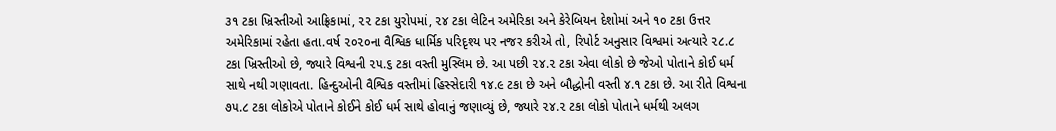૩૧ ટકા ખ્રિસ્તીઓ આફ્રિકામાં, ૨૨ ટકા યુરોપમાં, ૨૪ ટકા લેટિન અમેરિકા અને કેરેબિયન દેશોમાં અને ૧૦ ટકા ઉત્તર અમેરિકામાં રહેતા હતા.વર્ષ ૨૦૨૦ના વૈશ્વિક ધાર્મિક પરિદૃશ્ય પર નજર કરીએ તો, રિપોર્ટ અનુસાર વિશ્વમાં અત્યારે ૨૮.૮ ટકા ખ્રિસ્તીઓ છે, જ્યારે વિશ્વની ૨૫.૬ ટકા વસ્તી મુસ્લિમ છે. આ પછી ૨૪.૨ ટકા એવા લોકો છે જેઓ પોતાને કોઈ ધર્મ સાથે નથી ગણાવતા. હિન્દુઓની વૈશ્વિક વસ્તીમાં હિસ્સેદારી ૧૪.૯ ટકા છે અને બૌદ્ધોની વસ્તી ૪.૧ ટકા છે. આ રીતે વિશ્વના ૭૫.૮ ટકા લોકોએ પોતાને કોઈને કોઈ ધર્મ સાથે હોવાનું જણાવ્યું છે, જ્યારે ૨૪.૨ ટકા લોકો પોતાને ધર્મથી અલગ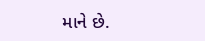માને છે.